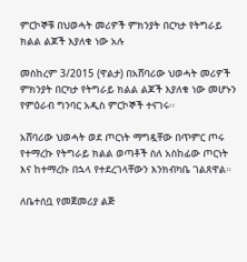ምርኮኞቹ በህወሓት መሪዎች ምክንያት በርካታ የትግራይ ክልል ልጆች እያለቁ ነው አሉ

መስከረም 3/2015 (ዋልታ) በአሸባሪው ህወሓት መሪዎች ምክንያት በርካታ የትግራይ ክልል ልጆች እያለቁ ነው መሆኑን የምዕራብ ግንባር አዲስ ምርኮኞች ተናገሩ፡፡

አሸባሪው ህወሓት ወደ ጦርነት ማግዷቸው በጥምር ጦሩ የተማረኩ የትግራይ ክልል ወጣቶች ስለ አስከፊው ጦርነት እና ከተማረኩ በኋላ የተደረገላቸውን እንክብካቤ ገልጸዋል።

ለቤተሰቧ የመጀመሪያ ልጅ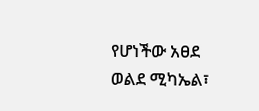የሆነችው አፀደ ወልደ ሚካኤል፣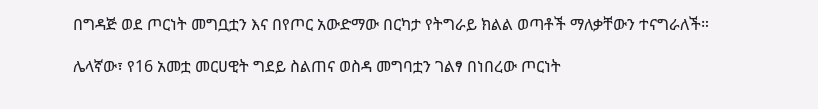በግዳጅ ወደ ጦርነት መግቧቷን እና በየጦር አውድማው በርካታ የትግራይ ክልል ወጣቶች ማለቃቸውን ተናግራለች።

ሌላኛው፣ የ16 አመቷ መርሀዊት ግደይ ስልጠና ወስዳ መግባቷን ገልፃ በነበረው ጦርነት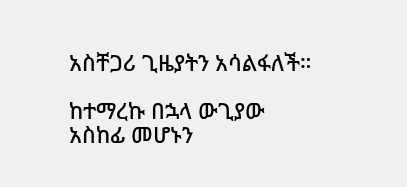አስቸጋሪ ጊዜያትን አሳልፋለች።

ከተማረኩ በኋላ ውጊያው አስከፊ መሆኑን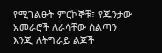የሚገልፁት ምርኮኞቹ፣ የጁንታው አመራሮች ለራሳቸው ስልጣን እንጂ ለትግራይ ልጆች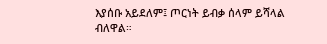እያሰቡ አይደለም፤ ጦርነት ይብቃ ሰላም ይሻላል ብለዋል።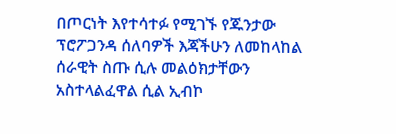በጦርነት እየተሳተፉ የሚገኙ የጁንታው ፕሮፖጋንዳ ሰለባዎች እጃችሁን ለመከላከል ሰራዊት ስጡ ሲሉ መልዕክታቸውን አስተላልፈዋል ሲል ኢብኮ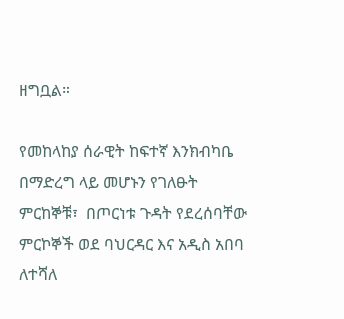ዘግቧል።

የመከላከያ ሰራዊት ከፍተኛ እንክብካቤ በማድረግ ላይ መሆኑን የገለፁት ምርከኞቹ፣  በጦርነቱ ጉዳት የደረሰባቸው ምርኮኞች ወደ ባህርዳር እና አዲስ አበባ ለተሻለ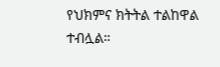የህክምና ክትትል ተልከዋል ተብሏል።